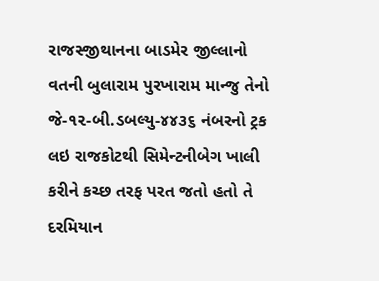રાજસ્જીથાનના બાડમેર જીલ્લાનો વતની બુલારામ પુરખારામ માન્જુ તેનો જે-૧૨-બી.ડબલ્યુ-૪૪૩૬ નંબરનો ટ્રક લઇ રાજકોટથી સિમેન્ટનીબેગ ખાલી કરીને કચ્છ તરફ પરત જતો હતો તે દરમિયાન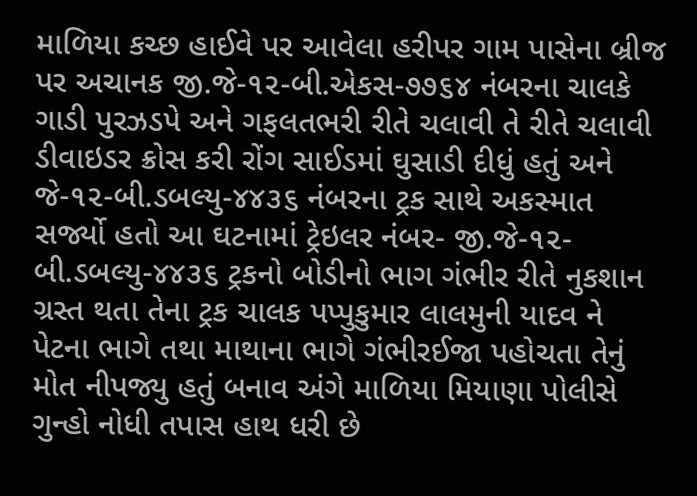માળિયા કચ્છ હાઈવે પર આવેલા હરીપર ગામ પાસેના બ્રીજ પર અચાનક જી.જે-૧૨-બી.એકસ-૭૭૬૪ નંબરના ચાલકે ગાડી પુરઝડપે અને ગફલતભરી રીતે ચલાવી તે રીતે ચલાવી ડીવાઇડર ક્રોસ કરી રોંગ સાઈડમાં ઘુસાડી દીધું હતું અને જે-૧૨-બી.ડબલ્યુ-૪૪૩૬ નંબરના ટ્રક સાથે અકસ્માત સર્જ્યો હતો આ ઘટનામાં ટ્રેઇલર નંબર- જી.જે-૧૨-બી.ડબલ્યુ-૪૪૩૬ ટ્રકનો બોડીનો ભાગ ગંભીર રીતે નુકશાન ગ્રસ્ત થતા તેના ટ્રક ચાલક પપ્પુકુમાર લાલમુની યાદવ ને પેટના ભાગે તથા માથાના ભાગે ગંભીરઈજા પહોચતા તેનું મોત નીપજ્યુ હતું બનાવ અંગે માળિયા મિયાણા પોલીસે ગુન્હો નોધી તપાસ હાથ ધરી છે